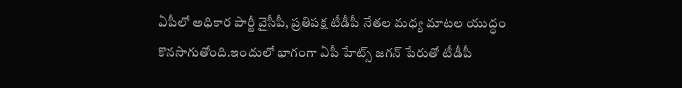ఏపీలో అధికార పార్టీ వైసీపీ, ప్రతిపక్ష టీడీపీ నేతల మధ్య మాటల యుద్ధం కొనసాగుతోంది.ఇందులో భాగంగా ఏపీ హేట్స్ జగన్ పేరుతో టీడీపీ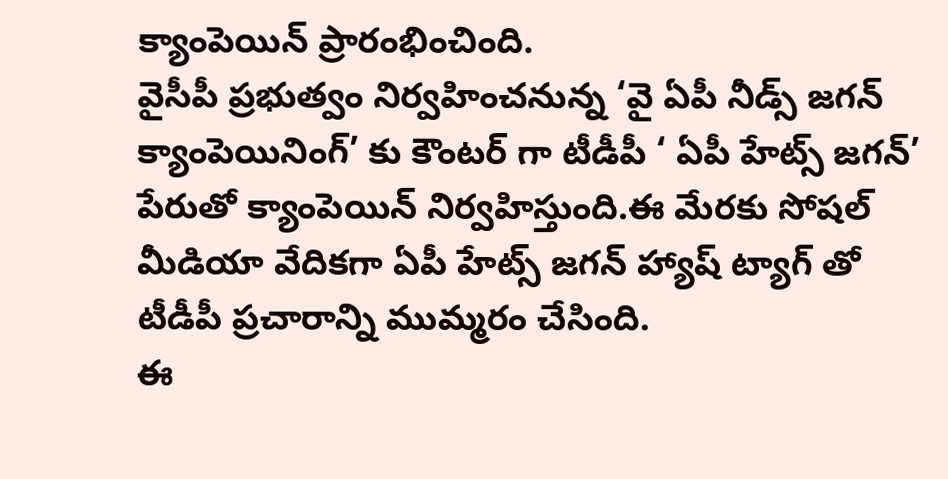క్యాంపెయిన్ ప్రారంభించింది.
వైసీపీ ప్రభుత్వం నిర్వహించనున్న ‘వై ఏపీ నీడ్స్ జగన్ క్యాంపెయినింగ్’ కు కౌంటర్ గా టీడీపీ ‘ ఏపీ హేట్స్ జగన్’ పేరుతో క్యాంపెయిన్ నిర్వహిస్తుంది.ఈ మేరకు సోషల్ మీడియా వేదికగా ఏపీ హేట్స్ జగన్ హ్యాష్ ట్యాగ్ తో టీడీపీ ప్రచారాన్ని ముమ్మరం చేసింది.
ఈ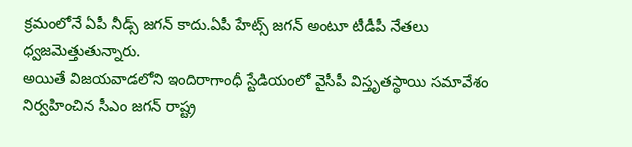క్రమంలోనే ఏపీ నీడ్స్ జగన్ కాదు.ఏపీ హేట్స్ జగన్ అంటూ టీడీపీ నేతలు ధ్వజమెత్తుతున్నారు.
అయితే విజయవాడలోని ఇందిరాగాంధీ స్టేడియంలో వైసీపీ విస్తృతస్థాయి సమావేశం నిర్వహించిన సీఎం జగన్ రాష్ట్ర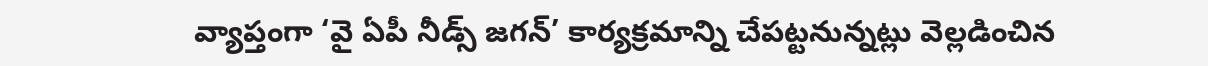వ్యాప్తంగా ‘వై ఏపీ నీడ్స్ జగన్’ కార్యక్రమాన్ని చేపట్టనున్నట్లు వెల్లడించిన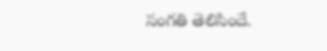సంగతి తెలిసిందే.